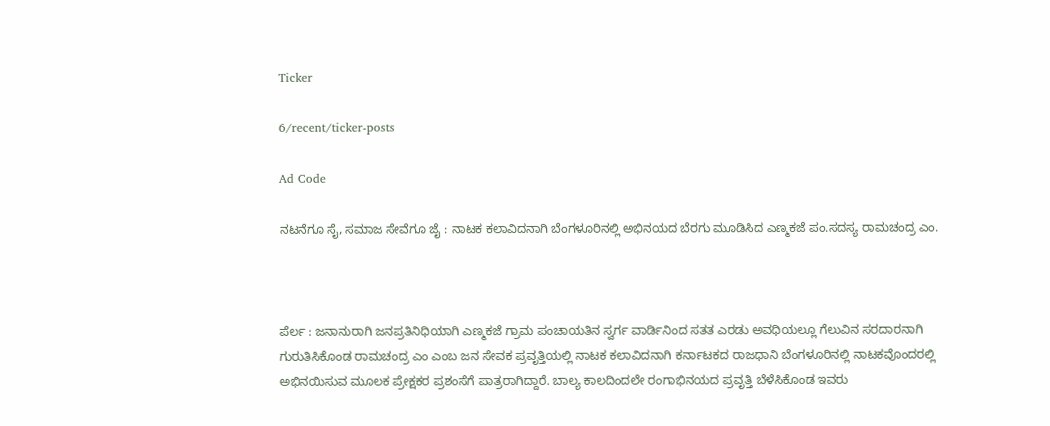Ticker

6/recent/ticker-posts

Ad Code

ನಟನೆಗೂ ಸೈ, ಸಮಾಜ ಸೇವೆಗೂ ಜೈ : ನಾಟಕ ಕಲಾವಿದನಾಗಿ ಬೆಂಗಳೂರಿನಲ್ಲಿ ಅಭಿನಯದ ಬೆರಗು ಮೂಡಿಸಿದ ಎಣ್ಮಕಜೆ ಪಂ.ಸದಸ್ಯ ರಾಮಚಂದ್ರ ಎಂ.



ಪೆರ್ಲ : ಜನಾನುರಾಗಿ ಜನಪ್ರತಿನಿಧಿಯಾಗಿ ಎಣ್ಮಕಜೆ ಗ್ರಾಮ ಪಂಚಾಯತಿನ ಸ್ವರ್ಗ ವಾರ್ಡಿನಿಂದ ಸತತ ಎರಡು ಅವಧಿಯಲ್ಲೂ ಗೆಲುವಿನ ಸರದಾರ‌ನಾಗಿ ಗುರುತಿಸಿಕೊಂಡ ರಾಮಚಂದ್ರ ಎಂ ಎಂಬ ಜನ ಸೇವಕ ಪ್ರವೃತ್ತಿಯಲ್ಲಿ ನಾಟಕ ಕಲಾವಿದನಾಗಿ ಕರ್ನಾಟಕದ ರಾಜಧಾನಿ ಬೆಂಗಳೂರಿನಲ್ಲಿ ನಾಟಕವೊಂದರಲ್ಲಿ ಅಭಿನಯಿಸುವ ಮೂಲಕ ಪ್ರೇಕ್ಷಕರ ಪ್ರಶಂಸೆಗೆ ಪಾತ್ರರಾಗಿದ್ದಾರೆ. ಬಾಲ್ಯ ಕಾಲದಿಂದಲೇ ರಂಗಾಭಿನಯದ ಪ್ರವೃತ್ತಿ ಬೆಳೆಸಿಕೊಂಡ ಇವರು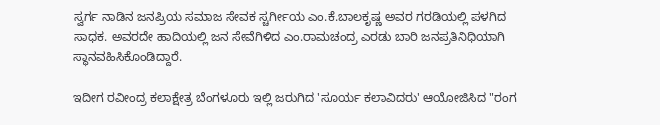ಸ್ವರ್ಗ ನಾಡಿನ ಜನಪ್ರಿಯ ಸಮಾಜ ಸೇವಕ ಸ್ಚರ್ಗೀಯ ಎಂ.ಕೆ.ಬಾಲಕೃಷ್ಣ ಅವರ ಗರಡಿಯಲ್ಲಿ ಪಳಗಿದ ಸಾಧಕ. ಅವರದೇ ಹಾದಿಯಲ್ಲಿ ಜನ ಸೇವೆಗಿಳಿದ ಎಂ.ರಾಮಚಂದ್ರ ಎರಡು ಬಾರಿ ಜನಪ್ರತಿನಿಧಿಯಾಗಿ ಸ್ಥಾನವಹಿಸಿಕೊಂಡಿದ್ದಾರೆ.

ಇದೀಗ ರವೀಂದ್ರ ಕಲಾಕ್ಷೇತ್ರ ಬೆಂಗಳೂರು ಇಲ್ಲಿ ಜರುಗಿದ 'ಸೂರ್ಯ ಕಲಾವಿದರು' ಆಯೋಜಿಸಿದ "ರಂಗ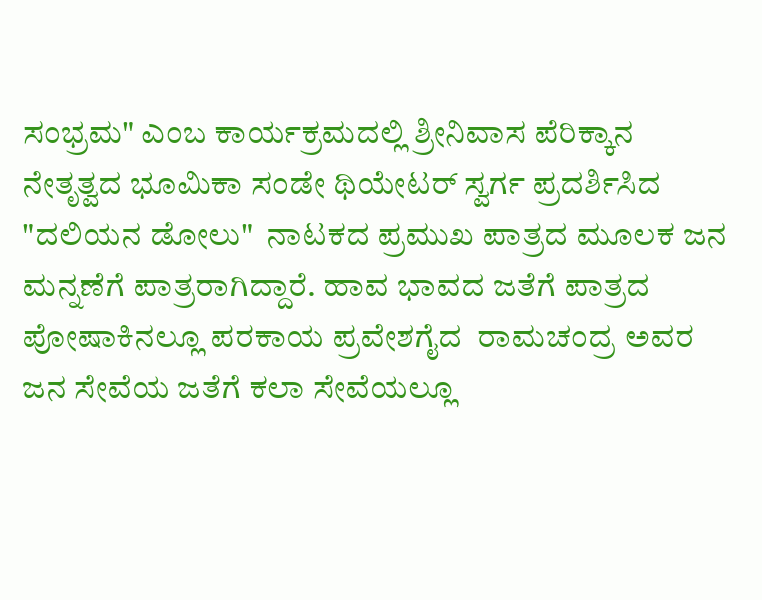ಸಂಭ್ರಮ" ಎಂಬ ಕಾರ್ಯಕ್ರಮದಲ್ಲಿ ಶ್ರೀನಿವಾಸ ಪೆರಿಕ್ಕಾನ ನೇತೃತ್ವದ ಭೂಮಿಕಾ ಸಂಡೇ ಥಿಯೇಟರ್ ಸ್ವರ್ಗ ಪ್ರದರ್ಶಿಸಿದ "ದಲಿಯನ ಡೋಲು"  ನಾಟಕದ ಪ್ರಮುಖ ಪಾತ್ರದ ಮೂಲಕ ಜನ ಮನ್ನಣೆಗೆ ಪಾತ್ರರಾಗಿದ್ದಾರೆ. ಹಾವ ಭಾವದ ಜತೆಗೆ ಪಾತ್ರದ ಪೋಷಾಕಿನಲ್ಲೂ ಪರಕಾಯ ಪ್ರವೇಶಗೈದ  ರಾಮಚಂದ್ರ ಅವರ ಜನ ಸೇವೆಯ ಜತೆಗೆ ಕಲಾ ಸೇವೆಯಲ್ಲೂ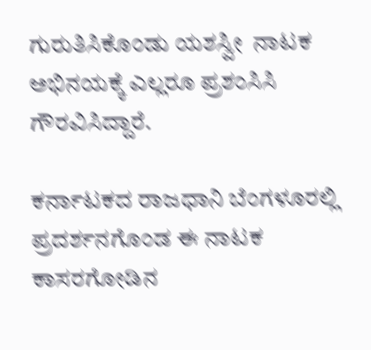ಗುರುತಿಸಿಕೊಂಡು ಯಶಸ್ವೀ  ನಾಟಕ ಅಭಿನಯಕ್ಕೆ ಎಲ್ಲರೂ ಪ್ರಶಂಸಿಸಿ ಗೌರವಿಸಿದ್ದಾರೆ.

ಕರ್ನಾಟಕದ ರಾಜಧಾನಿ ಬೆಂಗಳೂರಲ್ಲಿ ಪ್ರದರ್ಶನಗೊಂಡ ಈ ನಾಟಕ ಕಾಸರಗೋಡಿನ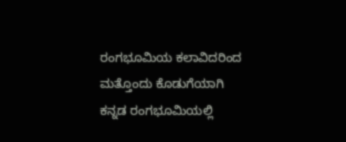ರಂಗಭೂಮಿಯ ಕಲಾವಿದರಿಂದ ಮತ್ತೊಂದು ಕೊಡುಗೆಯಾಗಿ ಕನ್ನಡ ರಂಗಭೂಮಿಯಲ್ಲಿ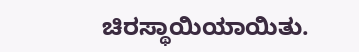ಚಿರಸ್ಥಾಯಿಯಾಯಿತು.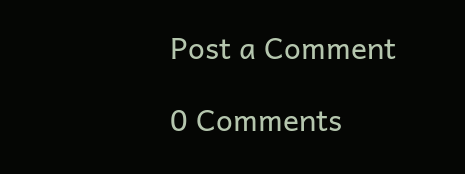Post a Comment

0 Comments